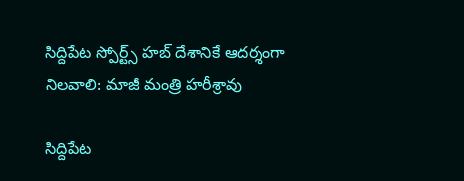సిద్దిపేట స్పోర్ట్స్ హబ్ దేశానికే ఆదర్శంగా నిలవాలి: మాజీ మంత్రి హరీశ్రావు

సిద్దిపేట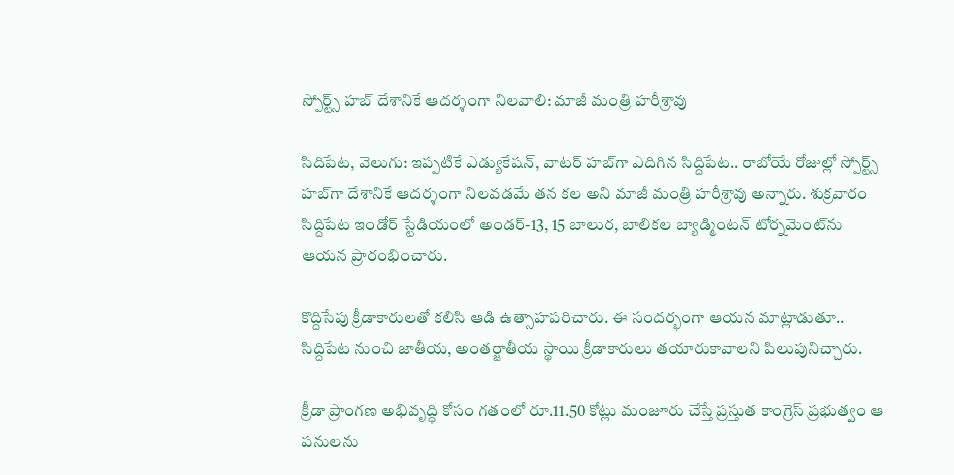స్పోర్ట్స్ హబ్ దేశానికే ఆదర్శంగా నిలవాలి: మాజీ మంత్రి హరీశ్రావు

సిదిపేట, వెలుగు: ఇప్పటికే ఎడ్యుకేషన్, వాటర్ హబ్‌‌గా ఎదిగిన సిద్దిపేట.. రాబోయే రోజుల్లో స్పోర్ట్స్ హబ్‌‌గా దేశానికే ఆదర్శంగా నిలవడమే తన కల అని మాజీ మంత్రి హరీశ్రావు అన్నారు. శుక్రవారం సిద్దిపేట ఇండోర్ స్టేడియంలో అండర్-13, 15 బాలుర, బాలికల బ్యాడ్మింటన్ టోర్నమెంట్‌‌ను ఆయన ప్రారంభించారు.

కొద్దిసేపు క్రీడాకారులతో కలిసి ఆడి ఉత్సాహపరిచారు. ఈ సందర్భంగా ఆయన మాట్లాడుతూ.. సిద్దిపేట నుంచి జాతీయ, అంతర్జాతీయ స్థాయి క్రీడాకారులు తయారుకావాలని పిలుపునిచ్చారు.

క్రీడా ప్రాంగణ అభివృద్ధి కోసం గతంలో రూ.11.50 కోట్లు మంజూరు చేస్తే ప్రస్తుత కాంగ్రెస్ ప్రభుత్వం ఆ పనులను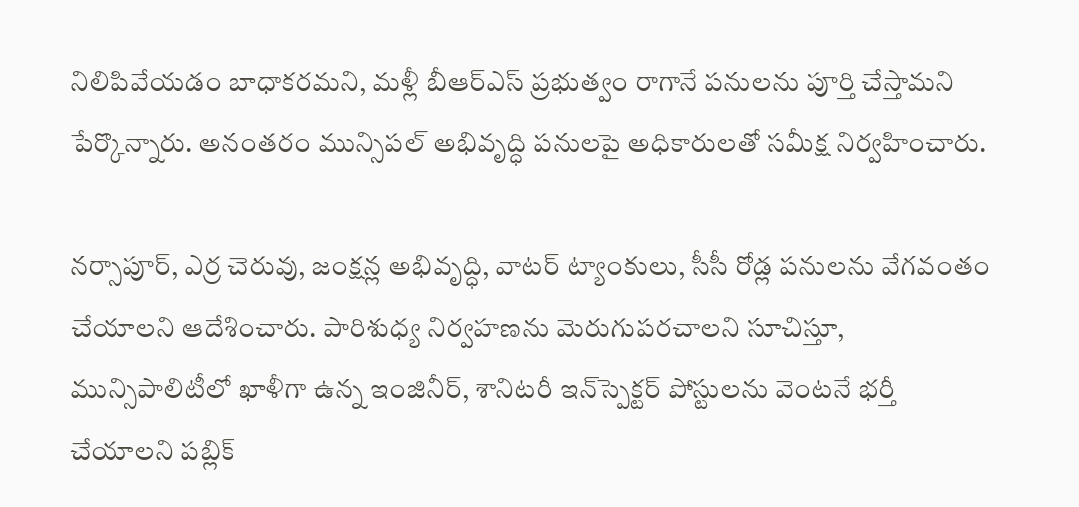నిలిపివేయడం బాధాకరమని, మళ్లీ బీఆర్ఎస్ ప్రభుత్వం రాగానే పనులను పూర్తి చేస్తామని పేర్కొన్నారు. అనంతరం మున్సిపల్ అభివృద్ధి పనులపై అధికారులతో సమీక్ష నిర్వహించారు.

నర్సాపూర్, ఎర్ర చెరువు, జంక్షన్ల అభివృద్ధి, వాటర్ ట్యాంకులు, సీసీ రోడ్ల పనులను వేగవంతం చేయాలని ఆదేశించారు. పారిశుధ్య నిర్వహణను మెరుగుపరచాలని సూచిస్తూ, మున్సిపాలిటీలో ఖాళీగా ఉన్న ఇంజినీర్, శానిటరీ ఇన్‌‌స్పెక్టర్ పోస్టులను వెంటనే భర్తీ చేయాలని పబ్లిక్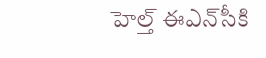హెల్త్ ఈఎన్‌‌సీకి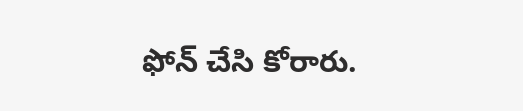ఫోన్ చేసి కోరారు.